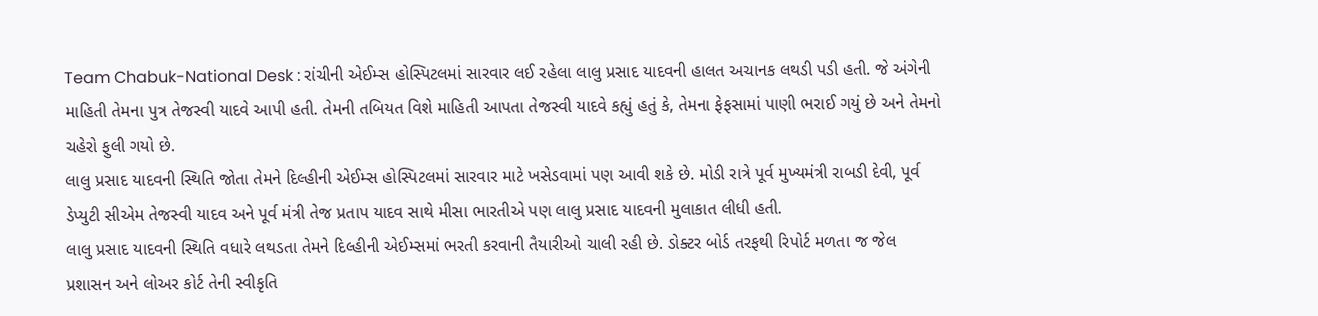Team Chabuk-National Desk : રાંચીની એઈમ્સ હોસ્પિટલમાં સારવાર લઈ રહેલા લાલુ પ્રસાદ યાદવની હાલત અચાનક લથડી પડી હતી. જે અંગેની માહિતી તેમના પુત્ર તેજસ્વી યાદવે આપી હતી. તેમની તબિયત વિશે માહિતી આપતા તેજસ્વી યાદવે કહ્યું હતું કે, તેમના ફેફસામાં પાણી ભરાઈ ગયું છે અને તેમનો ચહેરો ફુલી ગયો છે.
લાલુ પ્રસાદ યાદવની સ્થિતિ જોતા તેમને દિલ્હીની એઈમ્સ હોસ્પિટલમાં સારવાર માટે ખસેડવામાં પણ આવી શકે છે. મોડી રાત્રે પૂર્વ મુખ્યમંત્રી રાબડી દેવી, પૂર્વ ડેપ્યુટી સીએમ તેજસ્વી યાદવ અને પૂર્વ મંત્રી તેજ પ્રતાપ યાદવ સાથે મીસા ભારતીએ પણ લાલુ પ્રસાદ યાદવની મુલાકાત લીધી હતી.
લાલુ પ્રસાદ યાદવની સ્થિતિ વધારે લથડતા તેમને દિલ્હીની એઈમ્સમાં ભરતી કરવાની તૈયારીઓ ચાલી રહી છે. ડોક્ટર બોર્ડ તરફથી રિપોર્ટ મળતા જ જેલ પ્રશાસન અને લોઅર કોર્ટ તેની સ્વીકૃતિ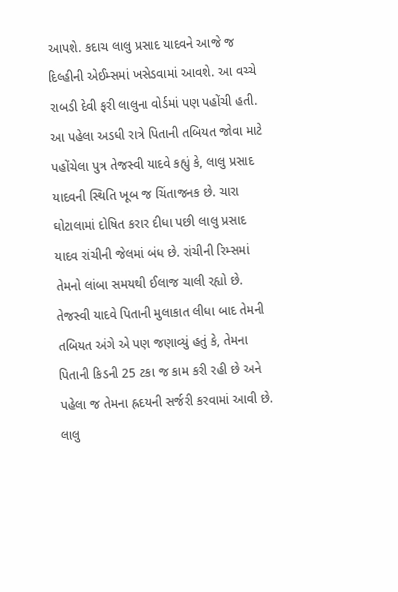આપશે. કદાચ લાલુ પ્રસાદ યાદવને આજે જ દિલ્હીની એઈમ્સમાં ખસેડવામાં આવશે. આ વચ્ચે રાબડી દેવી ફરી લાલુના વોર્ડમાં પણ પહોંચી હતી.
આ પહેલા અડધી રાત્રે પિતાની તબિયત જોવા માટે પહોંચેલા પુત્ર તેજસ્વી યાદવે કહ્યું કે, લાલુ પ્રસાદ યાદવની સ્થિતિ ખૂબ જ ચિંતાજનક છે. ચારા ઘોટાલામાં દોષિત કરાર દીધા પછી લાલુ પ્રસાદ યાદવ રાંચીની જેલમાં બંધ છે. રાંચીની રિમ્સમાં તેમનો લાંબા સમયથી ઈલાજ ચાલી રહ્યો છે.
તેજસ્વી યાદવે પિતાની મુલાકાત લીધા બાદ તેમની તબિયત અંગે એ પણ જણાવ્યું હતું કે, તેમના પિતાની કિડની 25 ટકા જ કામ કરી રહી છે અને પહેલા જ તેમના હ્રદયની સર્જરી કરવામાં આવી છે. લાલુ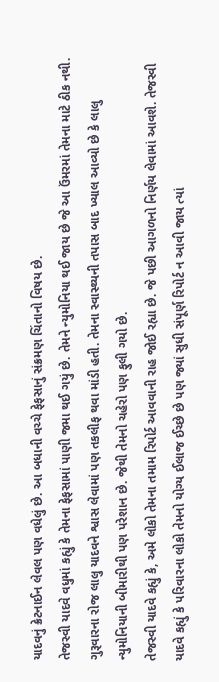યાદવનું ક્રેટનાઈન લેવલ પણ વધેલું છે. આ બધાની વચ્ચે ફેફસાનું સંક્રમણ ચિંતાનો વિષય છે.
તેજસ્વી યાદવે વધુમાં કહ્યું કે તેમના ફેફસામાં પાણી જમા થઈ ગયું છે. તેમને ન્યુમોનિયા થઈ જાય છે જે આ ઉંમરમાં તેમના માટે ઠીક નથી. ગુરૂવારના રોજ લાલુ યાદવને શ્વાસ લેવામાં પણ તકલીફ થવા માંડી હતી. તેમના સ્વાસ્થ્યની તપાસ બાદ ખ્યાલ આવ્યો છે કે લાલુ ન્યુમોનિયાની બીમારીથી પણ પરેશાન છે. જેથી તેમનો ચહેરો પણ ફુલી ગયો છે.
તેજસ્વી યાદવે કહ્યું કે, અમે લોકો તેમના તમામ રિપોર્ટ આવવાની રાહ જોઈ રહ્યા છે. જે પછી આગળનો નિર્ણય લેવામાં આવશે. તેજસ્વી યાદવે કહ્યું કે પરિવારના લોકો તેમનો યોગ્ય ઈલાજ ઈચ્છે છે પણ જ્યાં સુધી સંપૂર્ણ રિપોર્ટ ન આવી જાય ત્યાં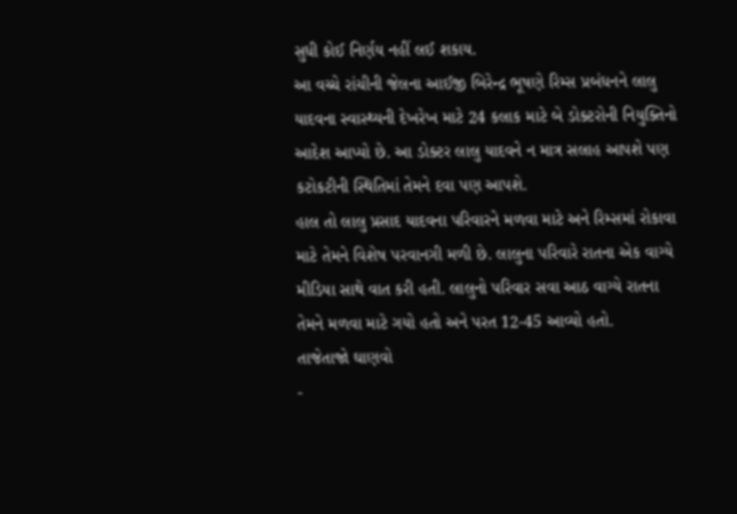સુધી કોઈ નિર્ણય નહીં લઈ શકાય.
આ વચ્ચે રાંચીની જેલના આઈજી બિરેન્દ્ર ભૂષણે રિમ્સ પ્રબંધનને લાલુ યાદવના સ્વાસ્થ્યની દેખરેખ માટે 24 કલાક માટે બે ડોક્ટરોની નિયુક્તિનો આદેશ આપ્યો છે. આ ડોક્ટર લાલુ યાદવને ન માત્ર સલાહ આપશે પણ કટોકટીની સ્થિતિમાં તેમને દવા પણ આપશે.
હાલ તો લાલુ પ્રસાદ યાદવના પરિવારને મળવા માટે અને રિમ્સમાં રોકાવા માટે તેમને વિશેષ પરવાનગી મળી છે. લાલુના પરિવારે રાતના એક વાગ્યે મીડિયા સાથે વાત કરી હતી. લાલુનો પરિવાર સવા આઠ વાગ્યે રાતના તેમને મળવા માટે ગયો હતો અને પરત 12-45 આવ્યો હતો.
તાજેતાજો ઘાણવો
-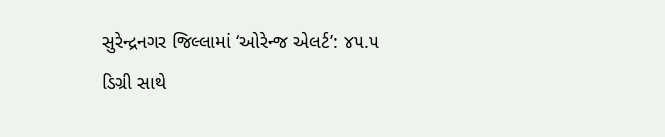સુરેન્દ્રનગર જિલ્લામાં ‘ઓરેન્જ એલર્ટ’: ૪૫.૫ ડિગ્રી સાથે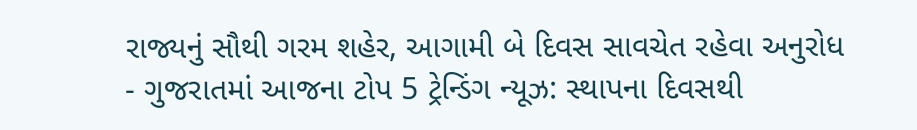રાજ્યનું સૌથી ગરમ શહેર, આગામી બે દિવસ સાવચેત રહેવા અનુરોધ
- ગુજરાતમાં આજના ટોપ 5 ટ્રેન્ડિંગ ન્યૂઝ: સ્થાપના દિવસથી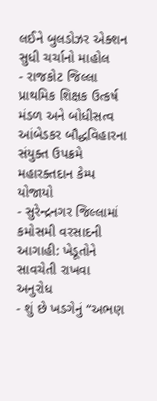લઈને બુલડોઝર એક્શન સુધી ચર્ચાનો માહોલ
- રાજકોટ જિલ્લા પ્રાથમિક શિક્ષક ઉત્કર્ષ મંડળ અને બોધીસત્વ આંબેડકર બૌદ્ધવિહારના સંયુક્ત ઉપક્રમે મહારક્તદાન કેમ્પ યોજાયો
- સુરેન્દ્રનગર જિલ્લામાં કમોસમી વરસાદની આગાહી: ખેડૂતોને સાવચેતી રાખવા અનુરોધ
- શું છે ખડગેનું “અભણ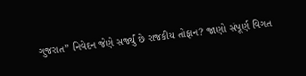ગુજરાત” નિવેદન જેણે સર્જ્યું છે રાજકીય તોફાન? જાણો સંપૂર્ણ વિગત